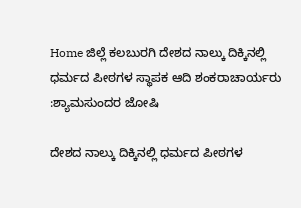Home ಜಿಲ್ಲೆ ಕಲಬುರಗಿ ದೇಶದ ನಾಲ್ಕು ದಿಕ್ಕಿನಲ್ಲಿ ಧರ್ಮದ ಪೀಠಗಳ ಸ್ಥಾಪಕ ಆದಿ ಶಂಕರಾಚಾರ್ಯರು :ಶ್ಯಾಮಸುಂದರ ಜೋಷಿ

ದೇಶದ ನಾಲ್ಕು ದಿಕ್ಕಿನಲ್ಲಿ ಧರ್ಮದ ಪೀಠಗಳ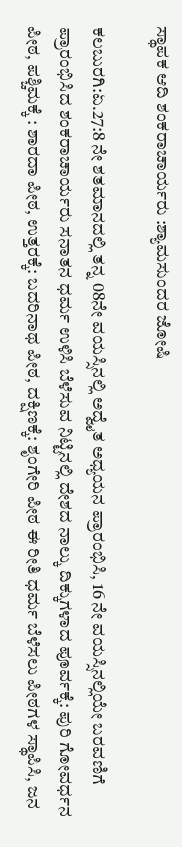ಸ್ಥಾಪಕ ಆದಿ ಶಂಕರಾಚಾರ್ಯರು :ಶ್ಯಾಮಸುಂದರ ಜೋಷಿ

ಕಲಬುರಗಿ:ಏ.27:8 ನೇ ಶತಮಾನದಲ್ಲಿ ತನ್ನ 08ನೇ ವಯಸ್ಸಿನಲ್ಲಿ ಅದ್ವೈತ ಅಧ್ಯಯನ ಪ್ರಾರಂಭಿಸಿ, 16 ನೇ ವಯಸ್ಸಿನಲ್ಲಿಯೇ ಬರವಣಿಗೆ ಪ್ರಾರಂಭಿಸಿದ ಶಂಕರಾಚಾರ್ಯರು ಸನಾತನ ಧರ್ಮ ಉಳಿಸಿ ಬೆಳೆಸುವ ನಿಟ್ಟಿನಲ್ಲಿ ದೇಶದ ನಾಲ್ಕು ದಿಕ್ಕುಗಳಾದ ಪೂರ್ವಕ್ಕೆ: ಪುರಿ ಗೋವರ್ಧನ ಪೀಠ, ಪಶ್ಚಿಮಕ್ಕೆ : ಶಾರದಾ ಪೀಠ, ಉತ್ತರಕ್ಕೆ: ಬದರಿನಾಥ ಪೀಠ, ದಕ್ಷಿಣಕ್ಕೆ: ಶೃಂಗೇರಿ ಪೀಠ ಈ ರೀತಿ ಧರ್ಮ ಬೆಳೆಸಲು ಪೀಠಗಳ ಸ್ಥಾಪಿಸಿ, ಜನ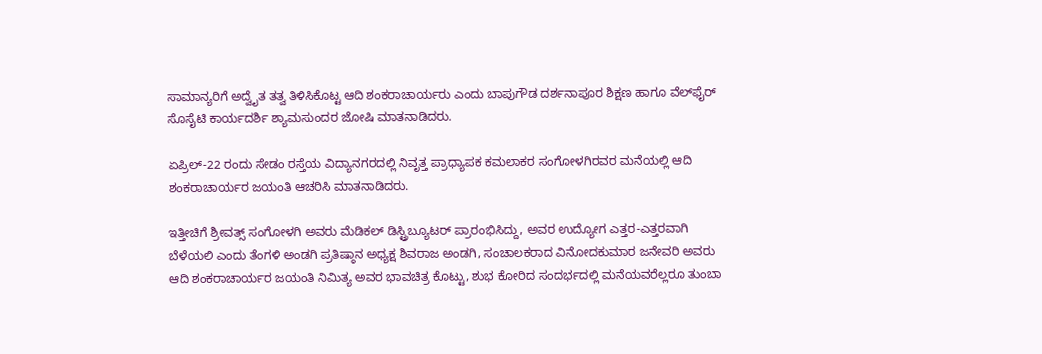ಸಾಮಾನ್ಯರಿಗೆ ಅದ್ವೈತ ತತ್ವ ತಿಳಿಸಿಕೊಟ್ಟ ಆದಿ ಶಂಕರಾಚಾರ್ಯರು ಎಂದು ಬಾಪುಗೌಡ ದರ್ಶನಾಪೂರ ಶಿಕ್ಷಣ ಹಾಗೂ ವೆಲ್‍ಫೈರ್ ಸೊಸೈಟಿ ಕಾರ್ಯದರ್ಶಿ ಶ್ಯಾಮಸುಂದರ ಜೋಷಿ ಮಾತನಾಡಿದರು.

ಏಪ್ರಿಲ್-22 ರಂದು ಸೇಡಂ ರಸ್ತೆಯ ವಿದ್ಯಾನಗರದಲ್ಲಿ ನಿವೃತ್ತ ಪ್ರಾಧ್ಯಾಪಕ ಕಮಲಾಕರ ಸಂಗೋಳಗಿರವರ ಮನೆಯಲ್ಲಿ ಆದಿ ಶಂಕರಾಚಾರ್ಯರ ಜಯಂತಿ ಆಚರಿಸಿ ಮಾತನಾಡಿದರು.

ಇತ್ತೀಚಿಗೆ ಶ್ರೀವತ್ಸ್ ಸಂಗೋಳಗಿ ಅವರು ಮೆಡಿಕಲ್ ಡಿಸ್ಟ್ರಿಬ್ಯೂಟರ್ ಪ್ರಾರಂಭಿಸಿದ್ದು, ಅವರ ಉದ್ಯೋಗ ಎತ್ತರ-ಎತ್ತರವಾಗಿ ಬೆಳೆಯಲಿ ಎಂದು ತೆಂಗಳಿ ಅಂಡಗಿ ಪ್ರತಿಷ್ಠಾನ ಅಧ್ಯಕ್ಷ ಶಿವರಾಜ ಅಂಡಗಿ, ಸಂಚಾಲಕರಾದ ವಿನೋದಕುಮಾರ ಜನೇವರಿ ಅವರು  ಆದಿ ಶಂಕರಾಚಾರ್ಯರ ಜಯಂತಿ ನಿಮಿತ್ಯ ಅವರ ಭಾವಚಿತ್ರ ಕೊಟ್ಟು, ಶುಭ ಕೋರಿದ ಸಂದರ್ಭದಲ್ಲಿ ಮನೆಯವರೆಲ್ಲರೂ ತುಂಬಾ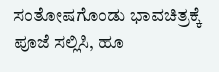ಸಂತೋಷಗೊಂಡು ಭಾವಚಿತ್ರಕ್ಕೆ ಪೂಜೆ ಸಲ್ಲಿಸಿ, ಹೂ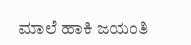ಮಾಲೆ ಹಾಕಿ ಜಯಂತಿ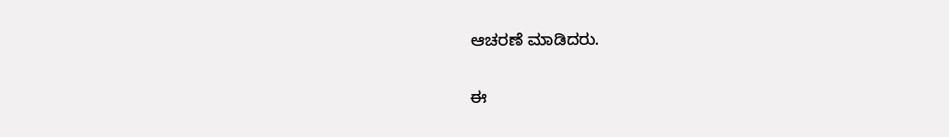ಆಚರಣೆ ಮಾಡಿದರು.

ಈ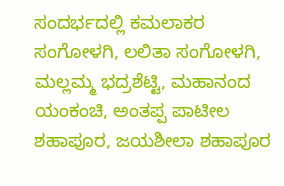ಸಂದರ್ಭದಲ್ಲಿ ಕಮಲಾಕರ ಸಂಗೋಳಗಿ, ಲಲಿತಾ ಸಂಗೋಳಗಿ, ಮಲ್ಲಮ್ಮ ಭದ್ರಶೆಟ್ಟಿ, ಮಹಾನಂದ ಯಂಕಂಚಿ, ಅಂತಪ್ಪ ಪಾಟೀಲ ಶಹಾಪೂರ, ಜಯಶೀಲಾ ಶಹಾಪೂರ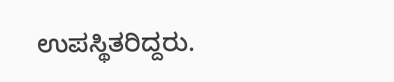ಉಪಸ್ಥಿತರಿದ್ದರು.